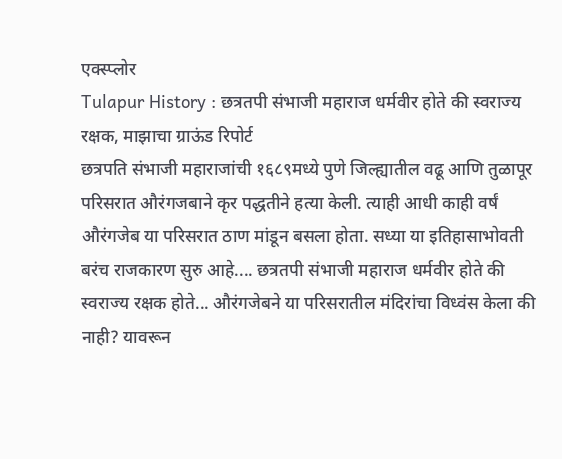एक्स्प्लोर
Tulapur History : छत्रतपी संभाजी महाराज धर्मवीर होते की स्वराज्य रक्षक, माझाचा ग्राऊंड रिपोर्ट
छत्रपति संभाजी महाराजांची १६८९मध्ये पुणे जिल्ह्यातील वढू आणि तुळापूर परिसरात औरंगजबाने कृर पद्धतीने हत्या केली. त्याही आधी काही वर्षं औरंगजेब या परिसरात ठाण मांडून बसला होता. सध्या या इतिहासाभोवती बरंच राजकारण सुरु आहे.... छत्रतपी संभाजी महाराज धर्मवीर होते की स्वराज्य रक्षक होते... औरंगजेबने या परिसरातील मंदिरांचा विध्वंस केला की नाही? यावरून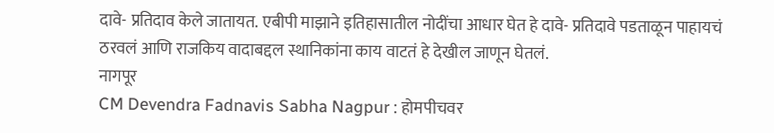दावे- प्रतिदाव केले जातायत. एबीपी माझाने इतिहासातील नोदींचा आधार घेत हे दावे- प्रतिदावे पडताळून पाहायचं ठरवलं आणि राजकिय वादाबद्दल स्थानिकांना काय वाटतं हे देखील जाणून घेतलं.
नागपूर
CM Devendra Fadnavis Sabha Nagpur : होमपीचवर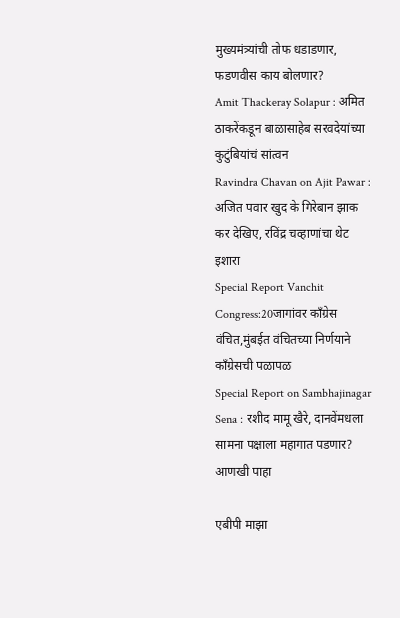मुख्यमंत्र्यांची तोफ धडाडणार, फडणवीस काय बोलणार?
Amit Thackeray Solapur : अमित ठाकरेंकडून बाळासाहेब सरवदेयांच्या कुटुंबियांचं सांत्वन
Ravindra Chavan on Ajit Pawar : अजित पवार खुद के गिरेबान झाक कर देखिए, रविंद्र चव्हाणांचा थेट इशारा
Special Report Vanchit Congress:20जागांवर काँग्रेस वंचित,मुंबईत वंचितच्या निर्णयाने काँग्रेसची पळापळ
Special Report on Sambhajinagar Sena : रशीद मामू खैरे, दानवेंमधला सामना पक्षाला महागात पडणार?
आणखी पाहा

एबीपी माझा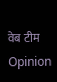वेब टीम
Opinion